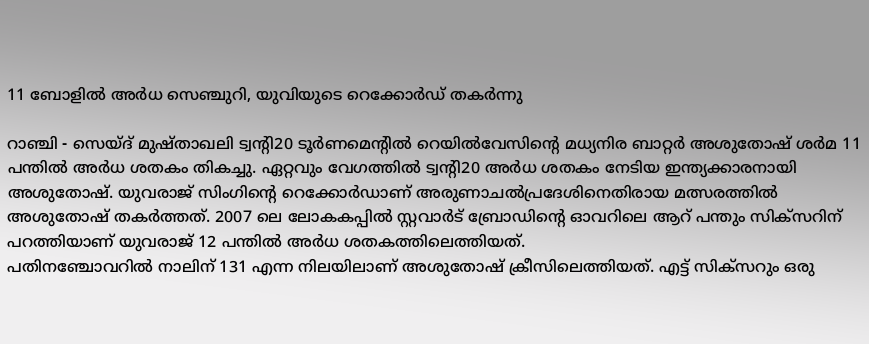11 ബോളില്‍ അര്‍ധ സെഞ്ചുറി, യുവിയുടെ റെക്കോര്‍ഡ് തകര്‍ന്നു

റാഞ്ചി - സെയ്ദ് മുഷ്താഖലി ട്വന്റി20 ടൂര്‍ണമെന്റില്‍ റെയില്‍വേസിന്റെ മധ്യനിര ബാറ്റര്‍ അശുതോഷ് ശര്‍മ 11 പന്തില്‍ അര്‍ധ ശതകം തികച്ചു. ഏറ്റവും വേഗത്തില്‍ ട്വന്റി20 അര്‍ധ ശതകം നേടിയ ഇന്ത്യക്കാരനായി അശുതോഷ്. യുവരാജ് സിംഗിന്റെ റെക്കോര്‍ഡാണ് അരുണാചല്‍പ്രദേശിനെതിരായ മത്സരത്തില്‍ അശുതോഷ് തകര്‍ത്തത്. 2007 ലെ ലോകകപ്പില്‍ സ്റ്റവാര്‍ട് ബ്രോഡിന്റെ ഓവറിലെ ആറ് പന്തും സിക്‌സറിന് പറത്തിയാണ് യുവരാജ് 12 പന്തില്‍ അര്‍ധ ശതകത്തിലെത്തിയത്.
പതിനഞ്ചോവറില്‍ നാലിന് 131 എന്ന നിലയിലാണ് അശുതോഷ് ക്രീസിലെത്തിയത്. എട്ട് സിക്‌സറും ഒരു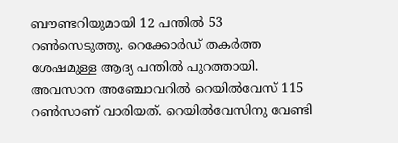ബൗണ്ടറിയുമായി 12 പന്തില്‍ 53 റണ്‍സെടുത്തു. റെക്കോര്‍ഡ് തകര്‍ത്ത ശേഷമുള്ള ആദ്യ പന്തില്‍ പുറത്തായി. അവസാന അഞ്ചോവറില്‍ റെയില്‍വേസ് 115 റണ്‍സാണ് വാരിയത്. റെയില്‍വേസിനു വേണ്ടി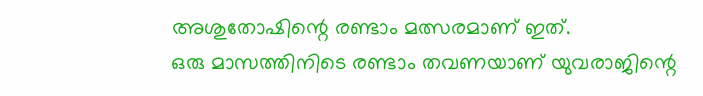അശുതോഷിന്റെ രണ്ടാം മത്സരമാണ് ഇത്.
ഒരു മാസത്തിനിടെ രണ്ടാം തവണയാണ് യുവരാജിന്റെ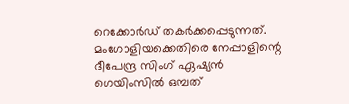റെക്കോര്‍ഡ് തകര്‍ക്കപ്പെടുന്നത്. മംഗോളിയക്കെതിരെ നേപ്പാളിന്റെ ദീപേന്ദ്ര സിംഗ് ഏഷ്യന്‍ ഗെയിംസില്‍ ഒമ്പത്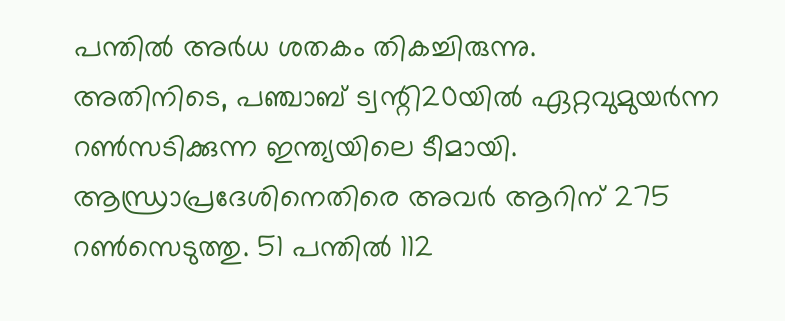പന്തില്‍ അര്‍ധ ശതകം തികച്ചിരുന്നു.
അതിനിടെ, പഞ്ചാബ് ട്വന്റി20യില്‍ ഏറ്റവുമുയര്‍ന്ന റണ്‍സടിക്കുന്ന ഇന്ത്യയിലെ ടീമായി. ആന്ധ്രാപ്രദേശിനെതിരെ അവര്‍ ആറിന് 275 റണ്‍സെടുത്തു. 51 പന്തില്‍ 112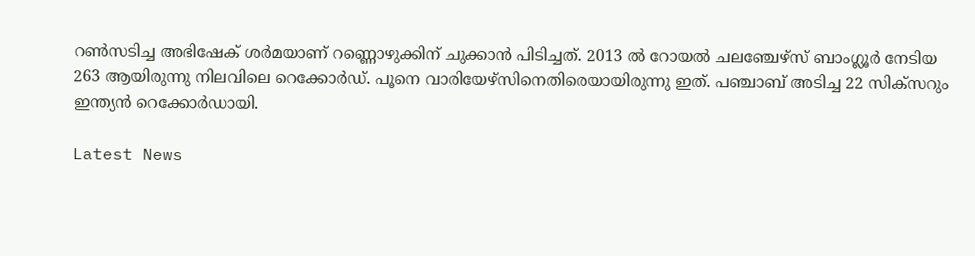റണ്‍സടിച്ച അഭിഷേക് ശര്‍മയാണ് റണ്ണൊഴുക്കിന് ചുക്കാന്‍ പിടിച്ചത്. 2013 ല്‍ റോയല്‍ ചലഞ്ചേഴ്‌സ് ബാംഗ്ലൂര്‍ നേടിയ 263 ആയിരുന്നു നിലവിലെ റെക്കോര്‍ഡ്. പൂനെ വാരിയേഴ്‌സിനെതിരെയായിരുന്നു ഇത്. പഞ്ചാബ് അടിച്ച 22 സിക്‌സറും ഇന്ത്യന്‍ റെക്കോര്‍ഡായി.

Latest News